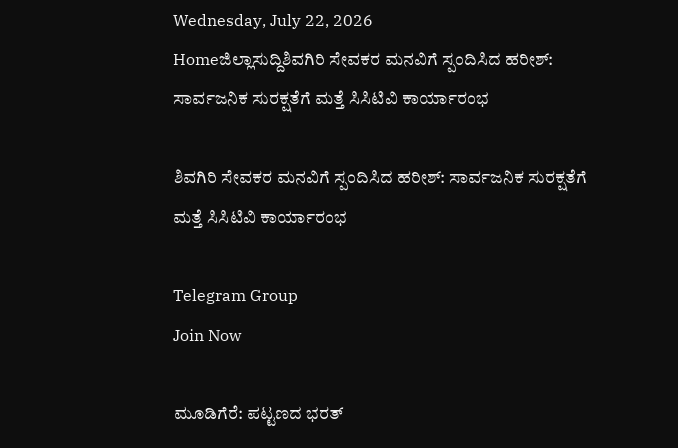Wednesday, July 22, 2026
Homeಜಿಲ್ಲಾಸುದ್ದಿಶಿವಗಿರಿ ಸೇವಕರ ಮನವಿಗೆ ಸ್ಪಂದಿಸಿದ ಹರೀಶ್: ಸಾರ್ವಜನಿಕ ಸುರಕ್ಷತೆಗೆ ಮತ್ತೆ ಸಿಸಿಟಿವಿ ಕಾರ್ಯಾರಂಭ

ಶಿವಗಿರಿ ಸೇವಕರ ಮನವಿಗೆ ಸ್ಪಂದಿಸಿದ ಹರೀಶ್: ಸಾರ್ವಜನಿಕ ಸುರಕ್ಷತೆಗೆ ಮತ್ತೆ ಸಿಸಿಟಿವಿ ಕಾರ್ಯಾರಂಭ

Telegram Group
Join Now

ಮೂಡಿಗೆರೆ: ಪಟ್ಟಣದ ಭರತ್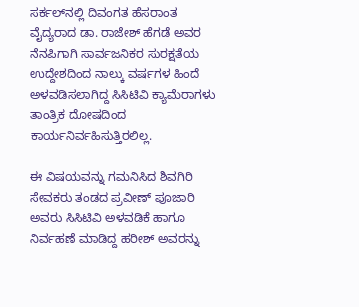ಸರ್ಕಲ್‌ನಲ್ಲಿ ದಿವಂಗತ ಹೆಸರಾಂತ ವೈದ್ಯರಾದ ಡಾ. ರಾಜೇಶ್ ಹೆಗಡೆ ಅವರ ನೆನಪಿಗಾಗಿ ಸಾರ್ವಜನಿಕರ ಸುರಕ್ಷತೆಯ ಉದ್ದೇಶದಿಂದ ನಾಲ್ಕು ವರ್ಷಗಳ ಹಿಂದೆ ಅಳವಡಿಸಲಾಗಿದ್ದ ಸಿಸಿಟಿವಿ ಕ್ಯಾಮೆರಾಗಳು ತಾಂತ್ರಿಕ ದೋಷದಿಂದ ಕಾರ್ಯನಿರ್ವಹಿಸುತ್ತಿರಲಿಲ್ಲ.

ಈ ವಿಷಯವನ್ನು ಗಮನಿಸಿದ ಶಿವಗಿರಿ ಸೇವಕರು ತಂಡದ ಪ್ರವೀಣ್ ಪೂಜಾರಿ ಅವರು ಸಿಸಿಟಿವಿ ಅಳವಡಿಕೆ ಹಾಗೂ ನಿರ್ವಹಣೆ ಮಾಡಿದ್ದ ಹರೀಶ್ ಅವರನ್ನು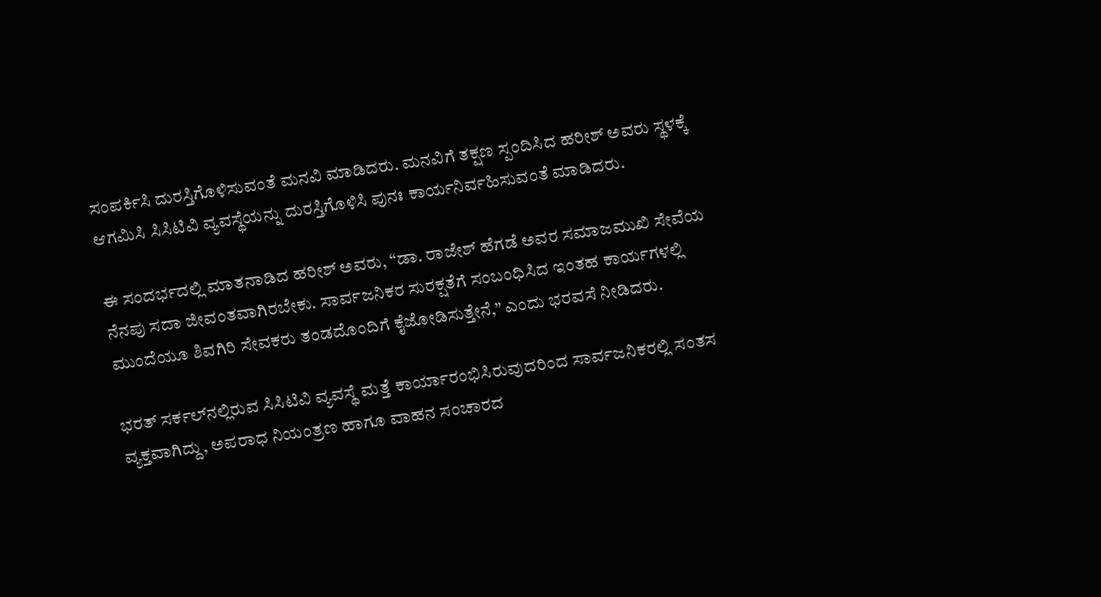ಸಂಪರ್ಕಿಸಿ ದುರಸ್ತಿಗೊಳಿಸುವಂತೆ ಮನವಿ ಮಾಡಿದರು. ಮನವಿಗೆ ತಕ್ಷಣ ಸ್ಪಂದಿಸಿದ ಹರೀಶ್ ಅವರು ಸ್ಥಳಕ್ಕೆ ಆಗಮಿಸಿ ಸಿಸಿಟಿವಿ ವ್ಯವಸ್ಥೆಯನ್ನು ದುರಸ್ತಿಗೊಳಿಸಿ ಪುನಃ ಕಾರ್ಯನಿರ್ವಹಿಸುವಂತೆ ಮಾಡಿದರು.

ಈ ಸಂದರ್ಭದಲ್ಲಿ ಮಾತನಾಡಿದ ಹರೀಶ್ ಅವರು, “ಡಾ. ರಾಜೇಶ್ ಹೆಗಡೆ ಅವರ ಸಮಾಜಮುಖಿ ಸೇವೆಯ ನೆನಪು ಸದಾ ಜೀವಂತವಾಗಿರಬೇಕು. ಸಾರ್ವಜನಿಕರ ಸುರಕ್ಷತೆಗೆ ಸಂಬಂಧಿಸಿದ ಇಂತಹ ಕಾರ್ಯಗಳಲ್ಲಿ ಮುಂದೆಯೂ ಶಿವಗಿರಿ ಸೇವಕರು ತಂಡದೊಂದಿಗೆ ಕೈಜೋಡಿಸುತ್ತೇನೆ,” ಎಂದು ಭರವಸೆ ನೀಡಿದರು.

ಭರತ್ ಸರ್ಕಲ್‌ನಲ್ಲಿರುವ ಸಿಸಿಟಿವಿ ವ್ಯವಸ್ಥೆ ಮತ್ತೆ ಕಾರ್ಯಾರಂಭಿಸಿರುವುದರಿಂದ ಸಾರ್ವಜನಿಕರಲ್ಲಿ ಸಂತಸ ವ್ಯಕ್ತವಾಗಿದ್ದು, ಅಪರಾಧ ನಿಯಂತ್ರಣ ಹಾಗೂ ವಾಹನ ಸಂಚಾರದ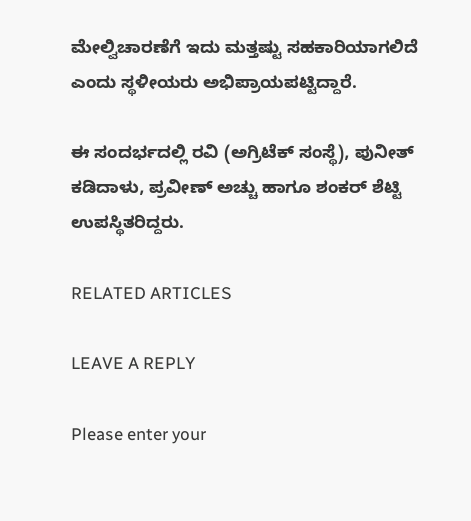ಮೇಲ್ವಿಚಾರಣೆಗೆ ಇದು ಮತ್ತಷ್ಟು ಸಹಕಾರಿಯಾಗಲಿದೆ ಎಂದು ಸ್ಥಳೀಯರು ಅಭಿಪ್ರಾಯಪಟ್ಟಿದ್ದಾರೆ.

ಈ ಸಂದರ್ಭದಲ್ಲಿ ರವಿ (ಅಗ್ರಿಟೆಕ್ ಸಂಸ್ಥೆ), ಪುನೀತ್ ಕಡಿದಾಳು, ಪ್ರವೀಣ್ ಅಚ್ಚು ಹಾಗೂ ಶಂಕರ್ ಶೆಟ್ಟಿ ಉಪಸ್ಥಿತರಿದ್ದರು.

RELATED ARTICLES

LEAVE A REPLY

Please enter your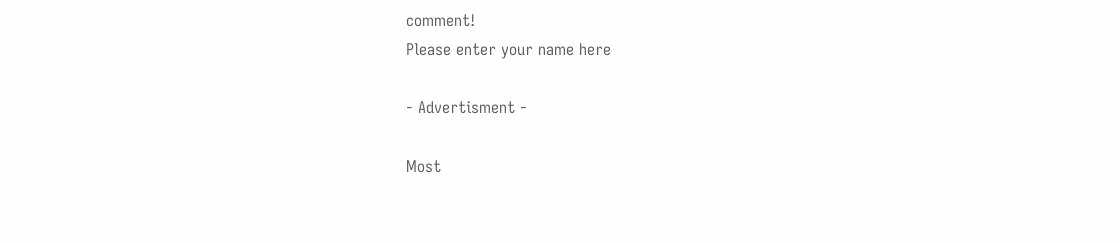comment!
Please enter your name here

- Advertisment -

Most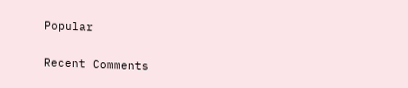Popular

Recent Comments